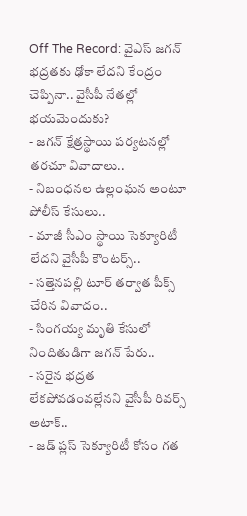Off The Record: వైఎస్ జగన్ భద్రతకు ఢోకా లేదని కేంద్రం చెప్పినా.. వైసీపీ నేతల్లో భయమెందుకు?
- జగన్ క్షేత్రస్థాయి పర్యటనల్లో తరచూ వివాదాలు..
- నిబంధనల ఉల్లంఘన అంటూ పోలీస్ కేసులు..
- మాజీ సీఎం స్థాయి సెక్యూరిటీ లేదని వైసీపీ కౌంటర్స్..
- సత్తెనపల్లి టూర్ తర్వాత పీక్స్ చేరిన వివాదం..
- సింగయ్య మృతి కేసులో నిందితుడిగా జగన్ పేరు..
- సరైన భద్రత లేకపోవడంవల్లేనని వైసీపీ రివర్స్ అటాక్..
- జడ్ ప్లస్ సెక్యూరిటీ కోసం గత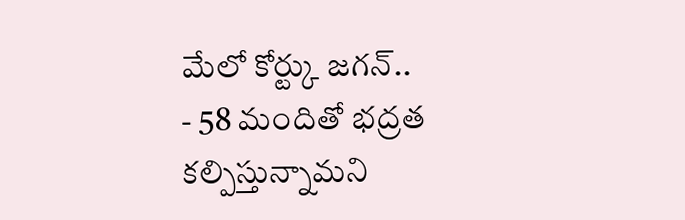మేలో కోర్ట్కు జగన్..
- 58 మందితో భద్రత కల్పిస్తున్నామని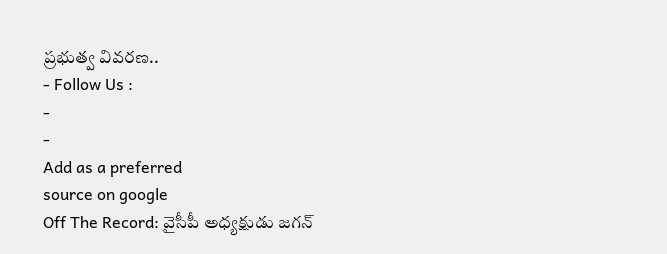ప్రభుత్వ వివరణ..
- Follow Us :
-
-
Add as a preferred
source on google
Off The Record: వైసీపీ అధ్యక్షుడు జగన్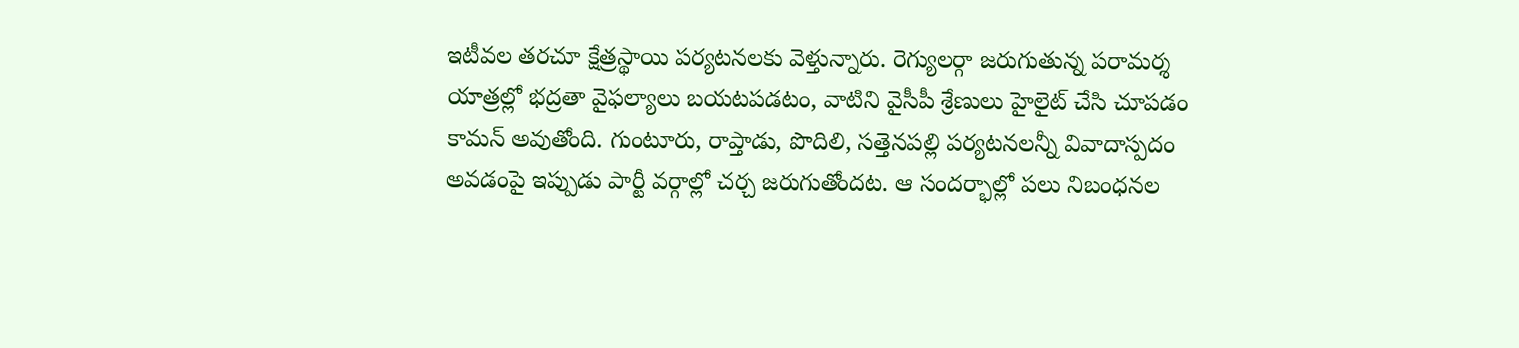ఇటీవల తరచూ క్షేత్రస్థాయి పర్యటనలకు వెళ్తున్నారు. రెగ్యులర్గా జరుగుతున్న పరామర్శ యాత్రల్లో భద్రతా వైఫల్యాలు బయటపడటం, వాటిని వైసీపీ శ్రేణులు హైలైట్ చేసి చూపడం కామన్ అవుతోంది. గుంటూరు, రాప్తాడు, పొదిలి, సత్తెనపల్లి పర్యటనలన్నీ వివాదాస్పదం అవడంపై ఇప్పుడు పార్టీ వర్గాల్లో చర్చ జరుగుతోందట. ఆ సందర్భాల్లో పలు నిబంధనల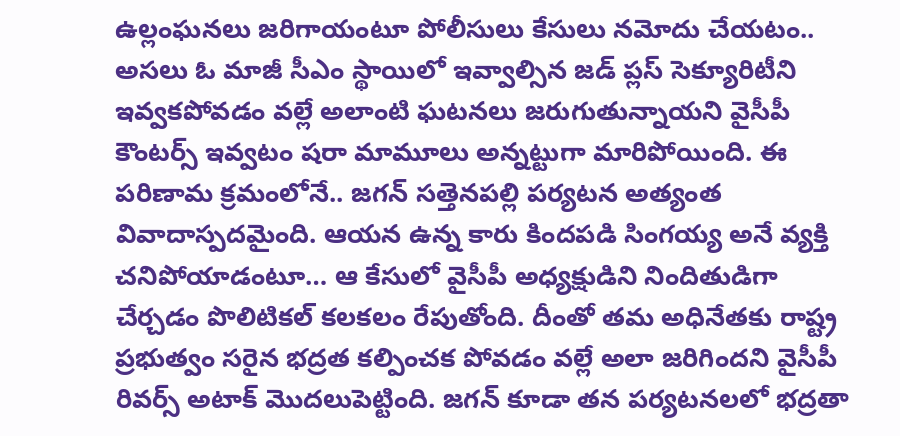ఉల్లంఘనలు జరిగాయంటూ పోలీసులు కేసులు నమోదు చేయటం.. అసలు ఓ మాజీ సీఎం స్థాయిలో ఇవ్వాల్సిన జడ్ ప్లస్ సెక్యూరిటీని ఇవ్వకపోవడం వల్లే అలాంటి ఘటనలు జరుగుతున్నాయని వైసీపీ కౌంటర్స్ ఇవ్వటం షరా మామూలు అన్నట్టుగా మారిపోయింది. ఈ పరిణామ క్రమంలోనే.. జగన్ సత్తెనపల్లి పర్యటన అత్యంత వివాదాస్పదమైంది. ఆయన ఉన్న కారు కిందపడి సింగయ్య అనే వ్యక్తి చనిపోయాడంటూ… ఆ కేసులో వైసీపీ అధ్యక్షుడిని నిందితుడిగా చేర్చడం పొలిటికల్ కలకలం రేపుతోంది. దీంతో తమ అధినేతకు రాష్ట్ర ప్రభుత్వం సరైన భద్రత కల్పించక పోవడం వల్లే అలా జరిగిందని వైసీపీ రివర్స్ అటాక్ మొదలుపెట్టింది. జగన్ కూడా తన పర్యటనలలో భద్రతా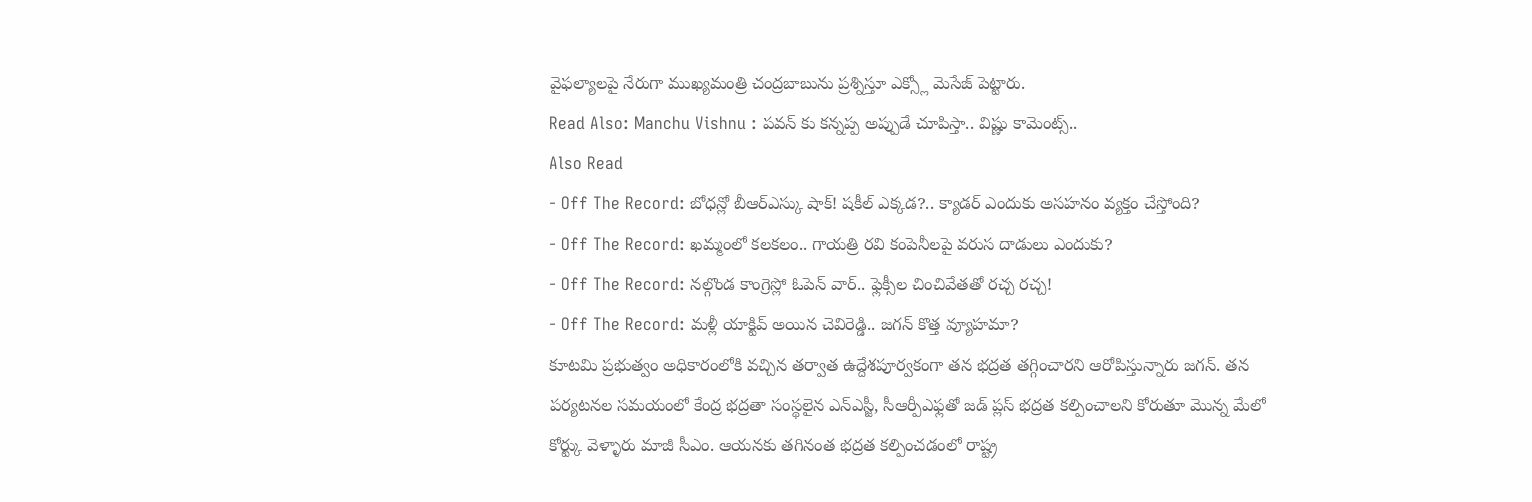వైఫల్యాలపై నేరుగా ముఖ్యమంత్రి చంద్రబాబును ప్రశ్నిస్తూ ఎక్స్లో మెసేజ్ పెట్టారు.
Read Also: Manchu Vishnu : పవన్ కు కన్నప్ప అప్పుడే చూపిస్తా.. విష్ణు కామెంట్స్..
Also Read
- Off The Record: బోధన్లో బీఆర్ఎస్కు షాక్! షకీల్ ఎక్కడ?.. క్యాడర్ ఎందుకు అసహనం వ్యక్తం చేస్తోంది?
- Off The Record: ఖమ్మంలో కలకలం.. గాయత్రి రవి కంపెనీలపై వరుస దాడులు ఎందుకు?
- Off The Record: నల్గొండ కాంగ్రెస్లో ఓపెన్ వార్.. ఫ్లెక్సీల చించివేతతో రచ్చ రచ్చ!
- Off The Record: మళ్లీ యాక్టివ్ అయిన చెవిరెడ్డి.. జగన్ కొత్త వ్యూహమా?
కూటమి ప్రభుత్వం అధికారంలోకి వచ్చిన తర్వాత ఉద్దేశపూర్వకంగా తన భద్రత తగ్గించారని ఆరోపిస్తున్నారు జగన్. తన పర్యటనల సమయంలో కేంద్ర భద్రతా సంస్థలైన ఎన్ఎస్జీ, సీఆర్పీఎఫ్లతో జడ్ ప్లస్ భద్రత కల్పించాలని కోరుతూ మొన్న మేలో కోర్ట్కు వెళ్ళారు మాజీ సీఎం. ఆయనకు తగినంత భద్రత కల్పించడంలో రాష్ట్ర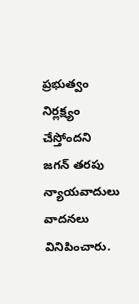ప్రభుత్వం నిర్లక్ష్యం చేస్తోందని జగన్ తరపు న్యాయవాదులు వాదనలు వినిపించారు.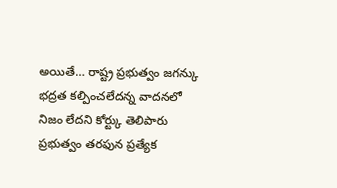అయితే… రాష్ట్ర ప్రభుత్వం జగన్కు భద్రత కల్పించలేదన్న వాదనలో నిజం లేదని కోర్ట్కు తెలిపారు ప్రభుత్వం తరఫున ప్రత్యేక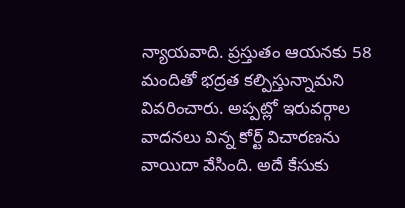న్యాయవాది. ప్రస్తుతం ఆయనకు 58 మందితో భద్రత కల్పిస్తున్నామని వివరించారు. అప్పట్లో ఇరువర్గాల వాదనలు విన్న కోర్ట్ విచారణను వాయిదా వేసింది. అదే కేసుకు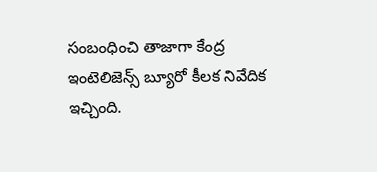సంబంధించి తాజాగా కేంద్ర ఇంటెలిజెన్స్ బ్యూరో కీలక నివేదిక ఇచ్చింది.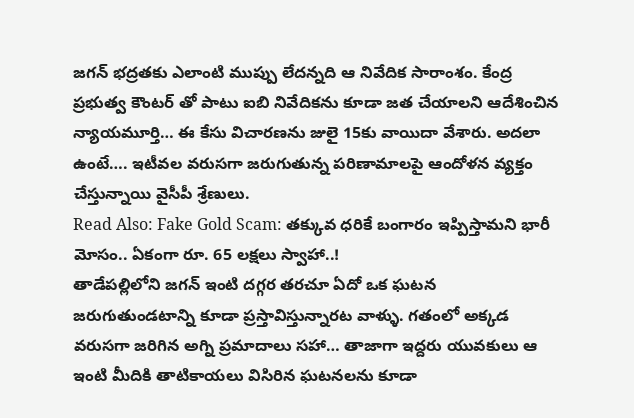జగన్ భద్రతకు ఎలాంటి ముప్పు లేదన్నది ఆ నివేదిక సారాంశం. కేంద్ర ప్రభుత్వ కౌంటర్ తో పాటు ఐబి నివేదికను కూడా జత చేయాలని ఆదేశించిన న్యాయమూర్తి… ఈ కేసు విచారణను జులై 15కు వాయిదా వేశారు. అదలా ఉంటే…. ఇటీవల వరుసగా జరుగుతున్న పరిణామాలపై ఆందోళన వ్యక్తం చేస్తున్నాయి వైసీపీ శ్రేణులు.
Read Also: Fake Gold Scam: తక్కువ ధరికే బంగారం ఇప్పిస్తామని భారీ మోసం.. ఏకంగా రూ. 65 లక్షలు స్వాహా..!
తాడేపల్లిలోని జగన్ ఇంటి దగ్గర తరచూ ఏదో ఒక ఘటన జరుగుతుండటాన్ని కూడా ప్రస్తావిస్తున్నారట వాళ్ళు. గతంలో అక్కడ వరుసగా జరిగిన అగ్ని ప్రమాదాలు సహా… తాజాగా ఇద్దరు యువకులు ఆ ఇంటి మీదికి తాటికాయలు విసిరిన ఘటనలను కూడా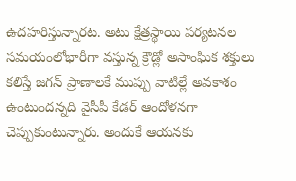ఉదహరిస్తున్నారట. అటు క్షేత్రస్థాయి పర్యటనల సమయంలోభారీగా వస్తున్న క్రౌడ్లో అసాంఘిక శక్తులు కలిస్తే జగన్ ప్రాణాలకే ముప్పు వాటిల్లే అవకాశం ఉంటుందన్నది వైసీపీ కేడర్ ఆందోళనగా చెప్పుకుంటున్నారు. అందుకే ఆయనకు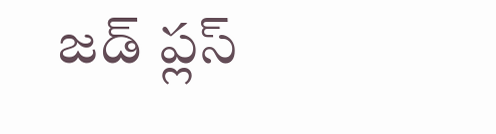జడ్ ప్లస్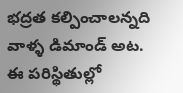భద్రత కల్పించాలన్నది వాళ్ళ డిమాండ్ అట. ఈ పరిస్థితుల్లో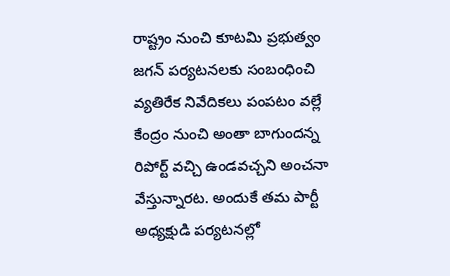రాష్ట్రం నుంచి కూటమి ప్రభుత్వం జగన్ పర్యటనలకు సంబంధించి వ్యతిరేక నివేదికలు పంపటం వల్లే కేంద్రం నుంచి అంతా బాగుందన్న రిపోర్ట్ వచ్చి ఉండవచ్చని అంచనా వేస్తున్నారట. అందుకే తమ పార్టీ అధ్యక్షుడి పర్యటనల్లో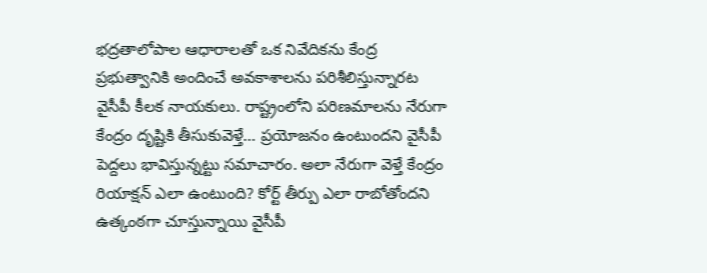భద్రతాలోపాల ఆధారాలతో ఒక నివేదికను కేంద్ర ప్రభుత్వానికి అందించే అవకాశాలను పరిశీలిస్తున్నారట వైసీపీ కీలక నాయకులు. రాష్ట్రంలోని పరిణమాలను నేరుగా కేంద్రం దృష్టికి తీసుకువెళ్తే… ప్రయోజనం ఉంటుందని వైసీపీ పెద్దలు భావిస్తున్నట్టు సమాచారం. అలా నేరుగా వెళ్తే కేంద్రం రియాక్షన్ ఎలా ఉంటుంది? కోర్ట్ తీర్పు ఎలా రాబోతోందని ఉత్కంఠగా చూస్తున్నాయి వైసీపీ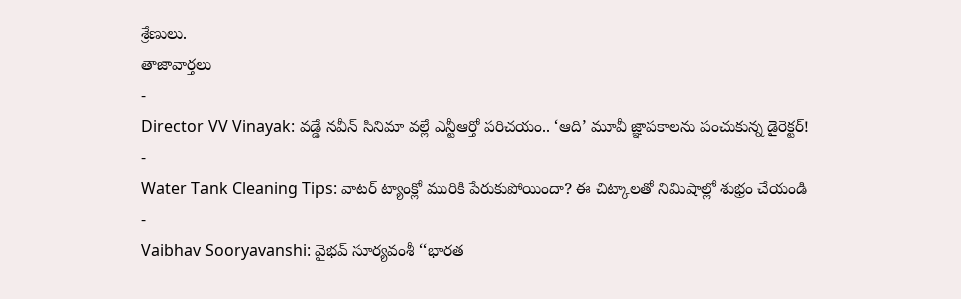శ్రేణులు.
తాజావార్తలు
-
Director VV Vinayak: వడ్డే నవీన్ సినిమా వల్లే ఎన్టీఆర్తో పరిచయం.. ‘ఆది’ మూవీ జ్ఞాపకాలను పంచుకున్న డైరెక్టర్!
-
Water Tank Cleaning Tips: వాటర్ ట్యాంక్లో మురికి పేరుకుపోయిందా? ఈ చిట్కాలతో నిమిషాల్లో శుభ్రం చేయండి
-
Vaibhav Sooryavanshi: వైభవ్ సూర్యవంశీ ‘‘భారత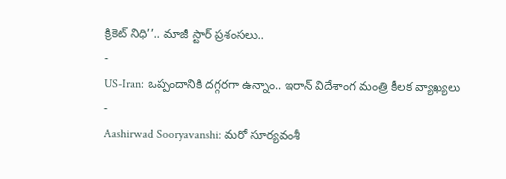క్రికెట్ నిధి’’.. మాజీ స్టార్ ప్రశంసలు..
-
US-Iran: ఒప్పందానికి దగ్గరగా ఉన్నాం.. ఇరాన్ విదేశాంగ మంత్రి కీలక వ్యాఖ్యలు
-
Aashirwad Sooryavanshi: మరో సూర్యవంశీ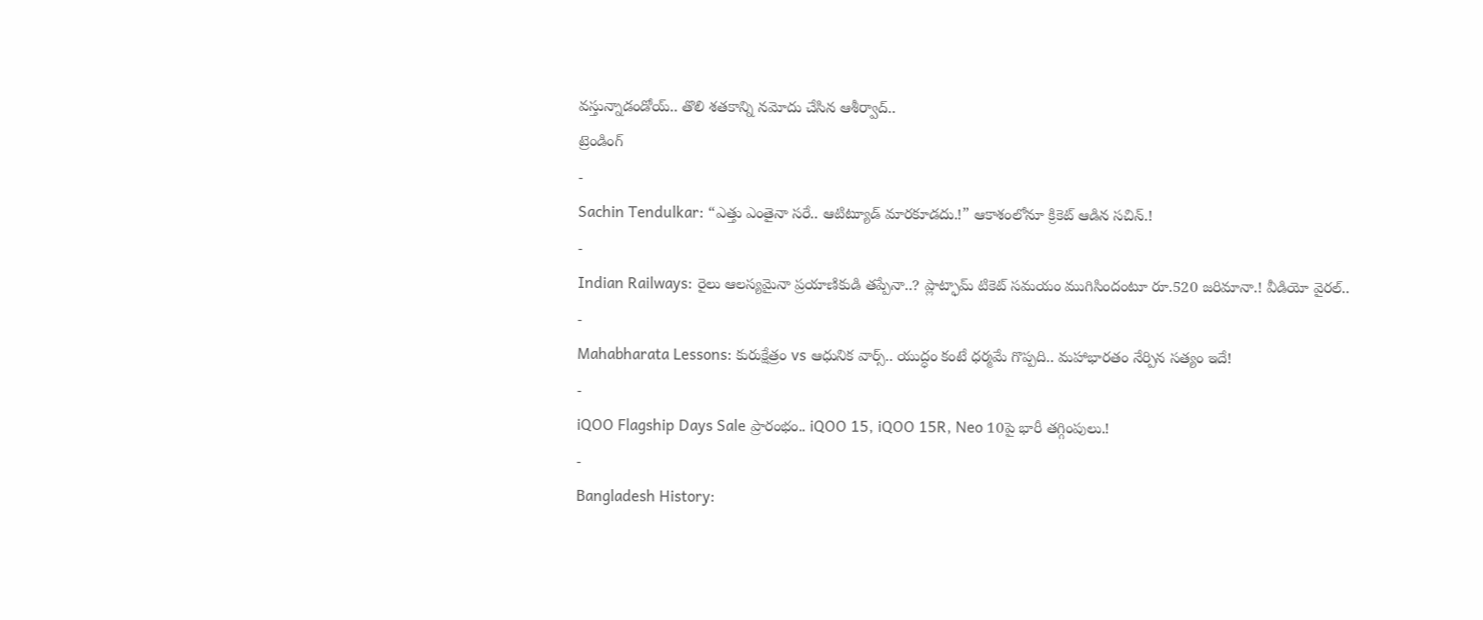వస్తున్నాడండోయ్.. తొలి శతకాన్ని నమోదు చేసిన ఆశీర్వాద్..
ట్రెండింగ్
-
Sachin Tendulkar: “ఎత్తు ఎంతైనా సరే.. ఆటిట్యూడ్ మారకూడదు.!” ఆకాశంలోనూ క్రికెట్ ఆడిన సచిన్.!
-
Indian Railways: రైలు ఆలస్యమైనా ప్రయాణికుడి తప్పేనా..? ప్లాట్ఫామ్ టికెట్ సమయం ముగిసిందంటూ రూ.520 జరిమానా.! వీడియో వైరల్..
-
Mahabharata Lessons: కురుక్షేత్రం vs ఆధునిక వార్స్.. యుద్ధం కంటే ధర్మమే గొప్పది.. మహాభారతం నేర్పిన సత్యం ఇదే!
-
iQOO Flagship Days Sale ప్రారంభం.. iQOO 15, iQOO 15R, Neo 10పై భారీ తగ్గింపులు.!
-
Bangladesh History: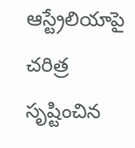ఆస్ట్రేలియాపై చరిత్ర సృష్టించిన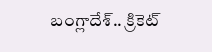బంగ్లాదేశ్.. క్రికెట్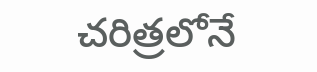చరిత్రలోనే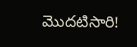మొదటిసారి!